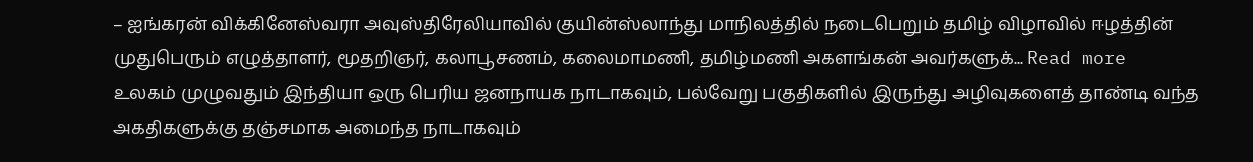– ஐங்கரன் விக்கினேஸ்வரா அவுஸ்திரேலியாவில் குயின்ஸ்லாந்து மாநிலத்தில் நடைபெறும் தமிழ் விழாவில் ஈழத்தின் முதுபெரும் எழுத்தாளர், மூதறிஞர், கலாபூசணம், கலைமாமணி, தமிழ்மணி அகளங்கன் அவர்களுக்... Read more
உலகம் முழுவதும் இந்தியா ஒரு பெரிய ஜனநாயக நாடாகவும், பல்வேறு பகுதிகளில் இருந்து அழிவுகளைத் தாண்டி வந்த அகதிகளுக்கு தஞ்சமாக அமைந்த நாடாகவும்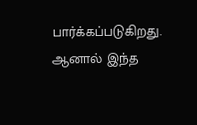பார்க்கப்படுகிறது. ஆனால் இந்த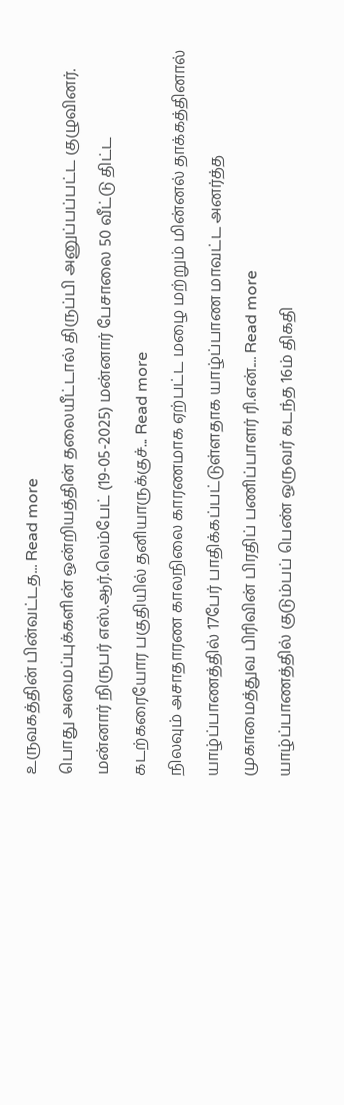உருவகத்தின் பின்வட்டத... Read more
பொது அமைப்புக்களின் ஒன்றியத்தின் தலையீட்டால் திருப்பி அனுப்பப்பட்ட குழுவினர். மன்னார் நிருபர் எஸ்.ஆர்.லெம்பேட் (19-05-2025) மன்னார் பேசாலை 50 வீட்டு திட்ட கடற்கரையோர பகுதியில் தனியாருக்குச்... Read more
நிலவும் அசாதாரண காலநிலை காரணமாக ஏற்பட்ட மழை மற்றும் மின்னல் தாக்கத்தினால் யாழ்ப்பாணத்தில் 17பேர் பாதிக்கப்பட்டுள்ளதாக யாழ்ப்பாண மாவட்ட அனர்த்த முகாமைத்துவ பிரிவின் பிரதிப் பணிப்பாளர் ரி.என்.... Read more
யாழ்ப்பாணத்தில் குடும்பப் பெண் ஒருவர் கடந்த 16ம் திகதி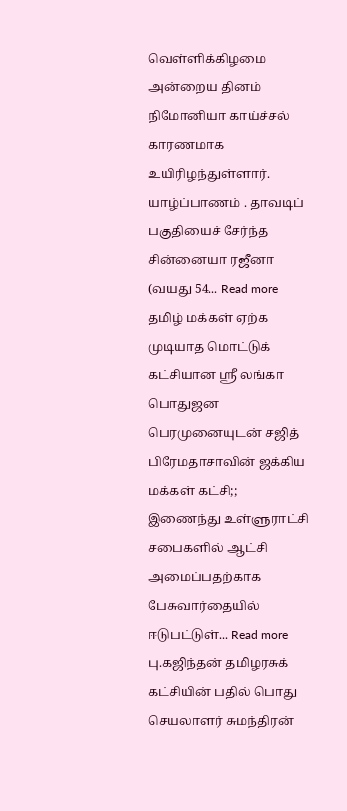வெள்ளிக்கிழமை அன்றைய தினம் நிமோனியா காய்ச்சல் காரணமாக உயிரிழந்துள்ளார். யாழ்ப்பாணம் . தாவடிப் பகுதியைச் சேர்ந்த சின்னையா ரஜீனா (வயது 54... Read more
தமிழ் மக்கள் ஏற்க முடியாத மொட்டுக் கட்சியான ஸ்ரீ லங்கா பொதுஜன பெரமுனையுடன் சஜித் பிரேமதாசாவின் ஜக்கிய மக்கள் கட்சி;; இணைந்து உள்ளுராட்சி சபைகளில் ஆட்சி அமைப்பதற்காக பேசுவார்தையில் ஈடுபட்டுள்... Read more
பு.கஜிந்தன் தமிழரசுக் கட்சியின் பதில் பொது செயலாளர் சுமந்திரன்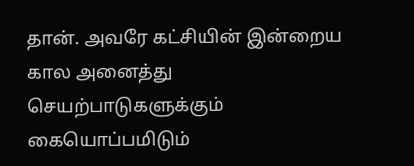தான். அவரே கட்சியின் இன்றைய கால அனைத்து செயற்பாடுகளுக்கும் கையொப்பமிடும்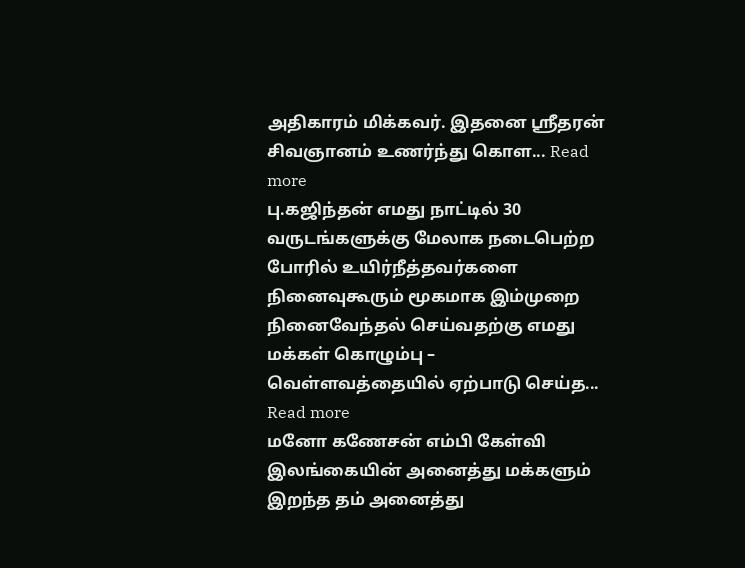அதிகாரம் மிக்கவர். இதனை ஸ்ரீதரன் சிவஞானம் உணர்ந்து கொள... Read more
பு.கஜிந்தன் எமது நாட்டில் 30 வருடங்களுக்கு மேலாக நடைபெற்ற போரில் உயிர்நீத்தவர்களை நினைவுகூரும் மூகமாக இம்முறை நினைவேந்தல் செய்வதற்கு எமது மக்கள் கொழும்பு – வெள்ளவத்தையில் ஏற்பாடு செய்த... Read more
மனோ கணேசன் எம்பி கேள்வி இலங்கையின் அனைத்து மக்களும் இறந்த தம் அனைத்து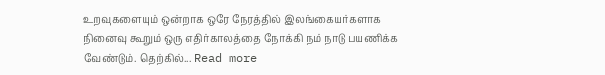உறவுகளையும் ஒன்றாக ஒரே நேரத்தில் இலங்கையர்களாக நினைவு கூறும் ஒரு எதிர்காலத்தை நோக்கி நம் நாடு பயணிக்க வேண்டும். தெற்கில்... Read more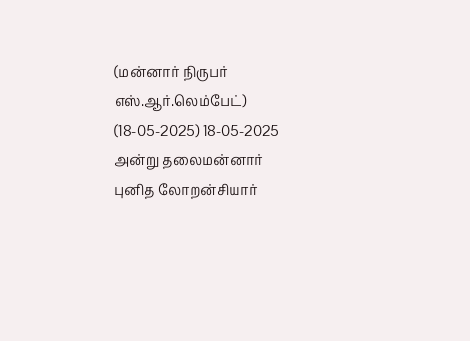(மன்னார் நிருபர் எஸ்.ஆர்.லெம்பேட்) (18-05-2025) 18-05-2025 அன்று தலைமன்னார் புனித லோறன்சியார்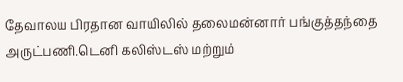தேவாலய பிரதான வாயிலில் தலைமன்னார் பங்குத்தந்தை அருட்பணி.டெனி கலிஸ்டஸ் மற்றும்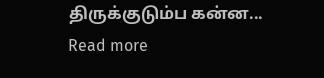திருக்குடும்ப கன்ன... Read more